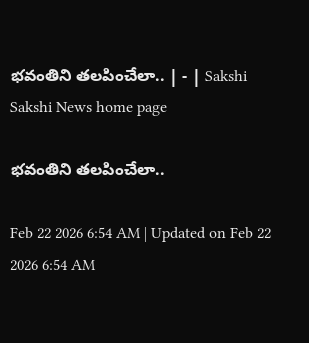భవంతిని తలపించేలా.. | - | Sakshi
Sakshi News home page

భవంతిని తలపించేలా..

Feb 22 2026 6:54 AM | Updated on Feb 22 2026 6:54 AM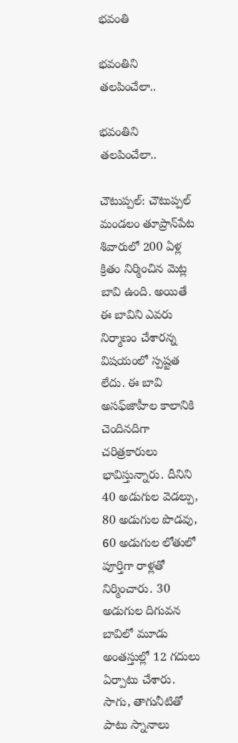భవంతి

భవంతిని తలపించేలా..

భవంతిని తలపించేలా..

చౌటుప్పల్‌: చౌటుప్పల్‌ మండలం తూప్రాన్‌పేట శివారులో 200 ఏళ్ల క్రితం నిర్మించిన మెట్ల బావి ఉంది. అయితే ఈ బావిని ఎవరు నిర్మాణం చేశారన్న విషయంలో స్పష్టత లేదు. ఈ బావి అసఫ్‌జాహీల కాలానికి చెందినదిగా చరిత్రకారులు భావిస్తున్నారు. దీనిని 40 అడుగుల వెడల్పు, 80 అడుగుల పొడవు, 60 అడుగుల లోతులో పూర్తిగా రాళ్లతో నిర్మించారు. 30 అడుగుల దిగువన బావిలో మూడు అంతస్తుల్లో 12 గదులు ఏర్పాటు చేశారు. సాగు, తాగునీటితో పాటు స్నానాలు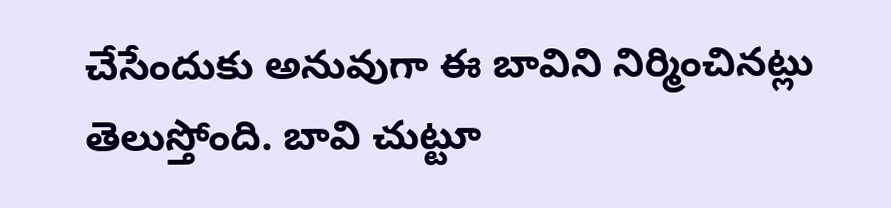చేసేందుకు అనువుగా ఈ బావిని నిర్మించినట్లు తెలుస్తోంది. బావి చుట్టూ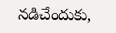నడిచేందుకు,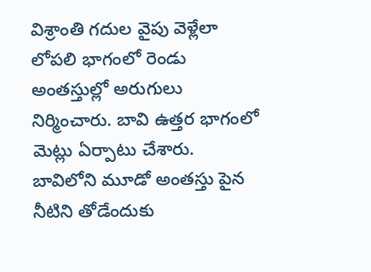విశ్రాంతి గదుల వైపు వెళ్లేలా లోపలి భాగంలో రెండు అంతస్తుల్లో అరుగులు నిర్మించారు. బావి ఉత్తర భాగంలో మెట్లు ఏర్పాటు చేశారు. బావిలోని మూడో అంతస్తు పైన నీటిని తోడేందుకు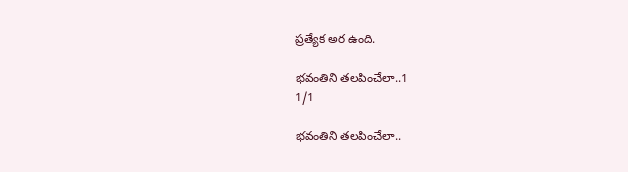ప్రత్యేక అర ఉంది.

భవంతిని తలపించేలా..1
1/1

భవంతిని తలపించేలా..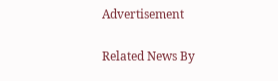Advertisement

Related News By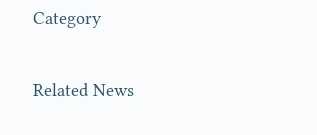Category

Related News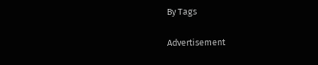By Tags

Advertisement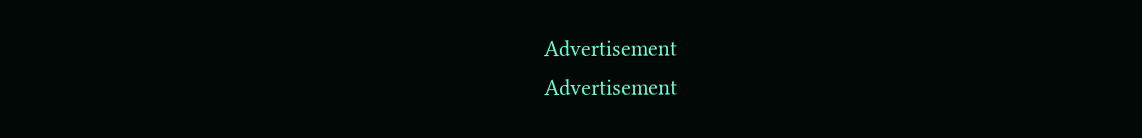Advertisement
Advertisement